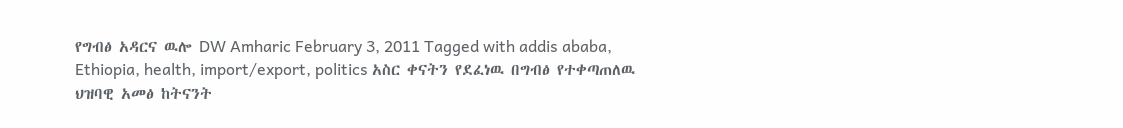የግብፅ አዳርና ዉሎ DW Amharic February 3, 2011 Tagged with addis ababa, Ethiopia, health, import/export, politics አስር ቀናትን የደፈነዉ በግብፅ የተቀጣጠለዉ ህዝባዊ አመፅ ከትናንት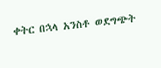ቀትር በኋላ አንስቶ ወደግጭት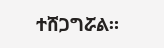ተሸጋግሯል።